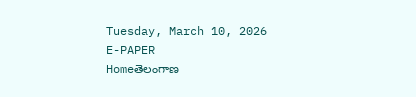Tuesday, March 10, 2026
E-PAPER
Homeతెలంగాణ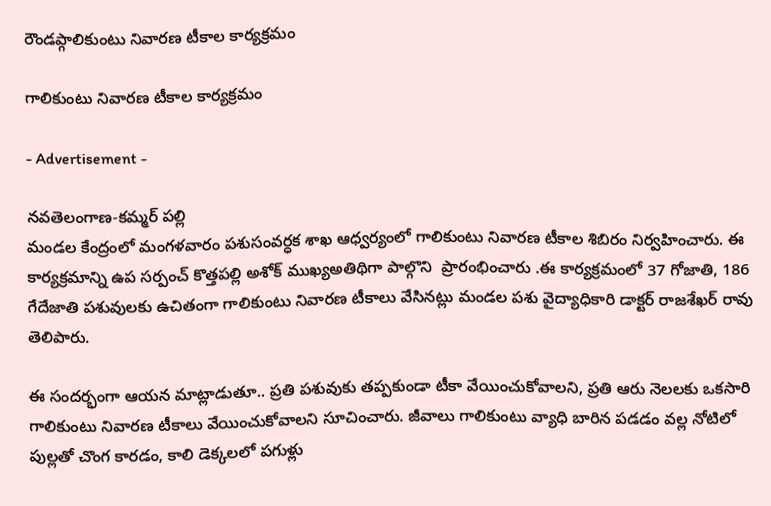రౌండప్గాలికుంటు నివారణ టీకాల కార్యక్రమం

గాలికుంటు నివారణ టీకాల కార్యక్రమం

- Advertisement -

నవతెలంగాణ-కమ్మర్ పల్లి
మండల కేంద్రంలో మంగళవారం పశుసంవర్ధక శాఖ ఆధ్వర్యంలో గాలికుంటు నివారణ టీకాల శిబిరం నిర్వహించారు. ఈ కార్యక్రమాన్ని ఉప సర్పంచ్ కొత్తపల్లి అశోక్ ముఖ్యఅతిథిగా పాల్గొని  ప్రారంభించారు .ఈ కార్యక్రమంలో 37 గోజాతి, 186 గేదేజాతి పశువులకు ఉచితంగా గాలికుంటు నివారణ టీకాలు వేసినట్లు మండల పశు వైద్యాధికారి డాక్టర్ రాజశేఖర్ రావు తెలిపారు.

ఈ సందర్భంగా ఆయన మాట్లాడుతూ.. ప్రతి పశువుకు తప్పకుండా టీకా వేయించుకోవాలని, ప్రతి ఆరు నెలలకు ఒకసారి గాలికుంటు నివారణ టీకాలు వేయించుకోవాలని సూచించారు. జీవాలు గాలికుంటు వ్యాధి బారిన పడడం వల్ల నోటిలో పుల్లతో చొంగ కారడం, కాలి డెక్కలలో పగుళ్లు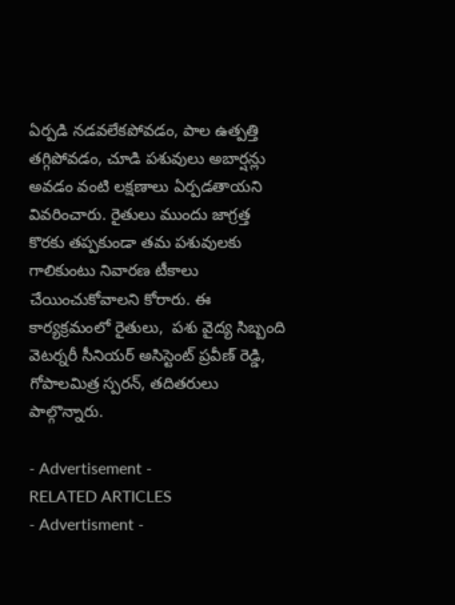ఏర్పడి నడవలేకపోవడం, పాల ఉత్పత్తి తగ్గిపోవడం, చూడి పశువులు అబార్షన్లు అవడం వంటి లక్షణాలు ఏర్పడతాయని వివరించారు. రైతులు ముందు జాగ్రత్త కొరకు తప్పకుండా తమ పశువులకు గాలికుంటు నివారణ టీకాలు చేయించుకోవాలని కోరారు. ఈ కార్యక్రమంలో రైతులు,  పశు వైద్య సిబ్బంది వెటర్నరీ సీనియర్ అసిస్టెంట్ ప్రవీణ్ రెడ్డి, గోపాలమిత్ర స్పరన్, తదితరులు పాల్గొన్నారు.

- Advertisement -
RELATED ARTICLES
- Advertisment -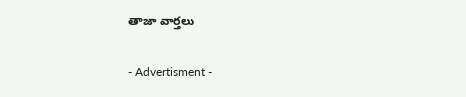తాజా వార్తలు

- Advertisment -